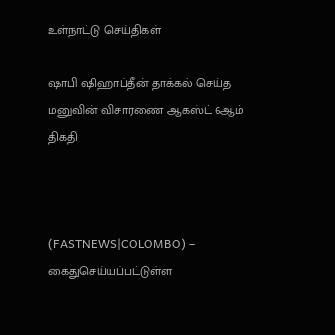உள்நாட்டு செய்திகள்

ஷாபி ஷிஹாப்தீன் தாக்கல் செய்த மனுவின் விசாரணை ஆகஸ்ட் 6ஆம் திகதி



(FASTNEWS|COLOMBO) –  கைதுசெய்யப்பட்டுள்ள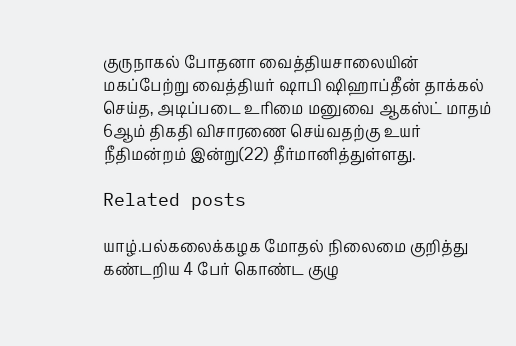குருநாகல் போதனா வைத்தியசாலையின் மகப்பேற்று வைத்தியர் ஷாபி ஷிஹாப்தீன் தாக்கல் செய்த, அடிப்படை உரிமை மனுவை ஆகஸ்ட் மாதம் 6ஆம் திகதி விசாரணை செய்வதற்கு உயர் நீதிமன்றம் இன்று(22) தீர்மானித்துள்ளது.

Related posts

யாழ்.பல்கலைக்கழக மோதல் நிலைமை குறித்து கண்டறிய 4 பேர் கொண்ட குழு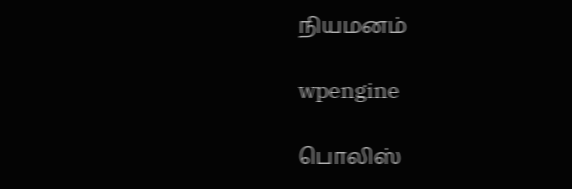நியமனம்

wpengine

பொலிஸ்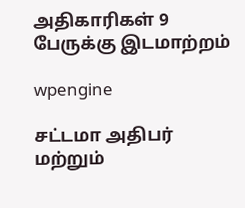அதிகாரிகள் 9 பேருக்கு இடமாற்றம்

wpengine

சட்டமா அதிபர் மற்றும்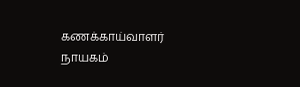கணக்காய்வாளர் நாயகம்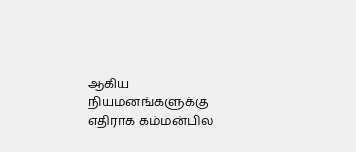ஆகிய நியமனங்களுக்கு எதிராக கம்மன்பில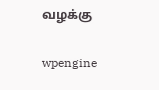வழக்கு

wpengine